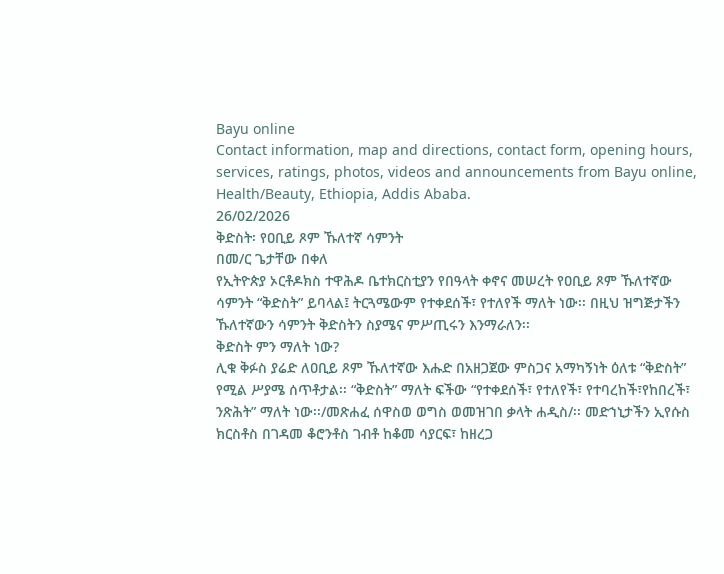Bayu online
Contact information, map and directions, contact form, opening hours, services, ratings, photos, videos and announcements from Bayu online, Health/Beauty, Ethiopia, Addis Ababa.
26/02/2026
ቅድስት፡ የዐቢይ ጾም ኹለተኛ ሳምንት
በመ/ር ጌታቸው በቀለ
የኢትዮጵያ ኦርቶዶክስ ተዋሕዶ ቤተክርስቲያን የበዓላት ቀኖና መሠረት የዐቢይ ጾም ኹለተኛው ሳምንት “ቅድስት” ይባላል፤ ትርጓሜውም የተቀደሰች፣ የተለየች ማለት ነው፡፡ በዚህ ዝግጅታችን ኹለተኛውን ሳምንት ቅድስትን ስያሜና ምሥጢሩን እንማራለን፡፡
ቅድስት ምን ማለት ነው?
ሊቁ ቅፉስ ያሬድ ለዐቢይ ጾም ኹለተኛው እሑድ በአዘጋጀው ምስጋና አማካኝነት ዕለቱ “ቅድስት” የሚል ሥያሜ ሰጥቶታል፡፡ “ቅድስት” ማለት ፍችው “የተቀደሰች፣ የተለየች፣ የተባረከች፣የከበረች፣ ንጽሕት” ማለት ነው፡፡/መጽሐፈ ሰዋስወ ወግስ ወመዝገበ ቃላት ሐዲስ/፡፡ መድኀኒታችን ኢየሱስ ክርስቶስ በገዳመ ቆሮንቶስ ገብቶ ከቆመ ሳያርፍ፣ ከዘረጋ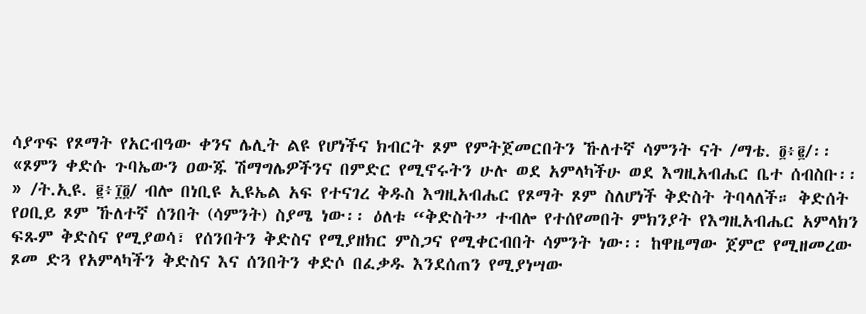ሳያጥፍ የጾማት የአርብዓው ቀንና ሌሊት ልዩ የሆነችና ክብርት ጾም የምትጀመርበትን ኹለተኛ ሳምንት ናት /ማቴ. ፬፥፪/፡፡ «ጾምን ቀድሱ ጉባኤውን ዐውጁ ሽማግሌዎችንና በምድር የሚኖሩትን ሁሉ ወደ አምላካችሁ ወደ እግዚአብሔር ቤተ ሰብስቡ፡፡» /ት.ኢዩ. ፪፥፲፬/ ብሎ በነቢዩ ኢዩኤል አፍ የተናገረ ቅዱስ እግዚአብሔር የጾማት ጾም ስለሆነች ቅድስት ትባላለች። ቅድሰት የዐቢይ ጾም ኹለተኛ ሰንበት (ሳምንት) ስያሜ ነው፡፡ ዕለቱ “ቅድስት” ተብሎ የተሰየመበት ምክንያት የእግዚአብሔር አምላክን ፍጹም ቅድስና የሚያወሳ፣ የሰንበትን ቅድስና የሚያዘክር ምስጋና የሚቀርብበት ሳምንት ነው፡፡ ከዋዜማው ጀምሮ የሚዘመረው ጾመ ድጓ የአምላካችን ቅድስና እና ሰንበትን ቀድሶ በፈቃዱ እንደሰጠን የሚያነሣው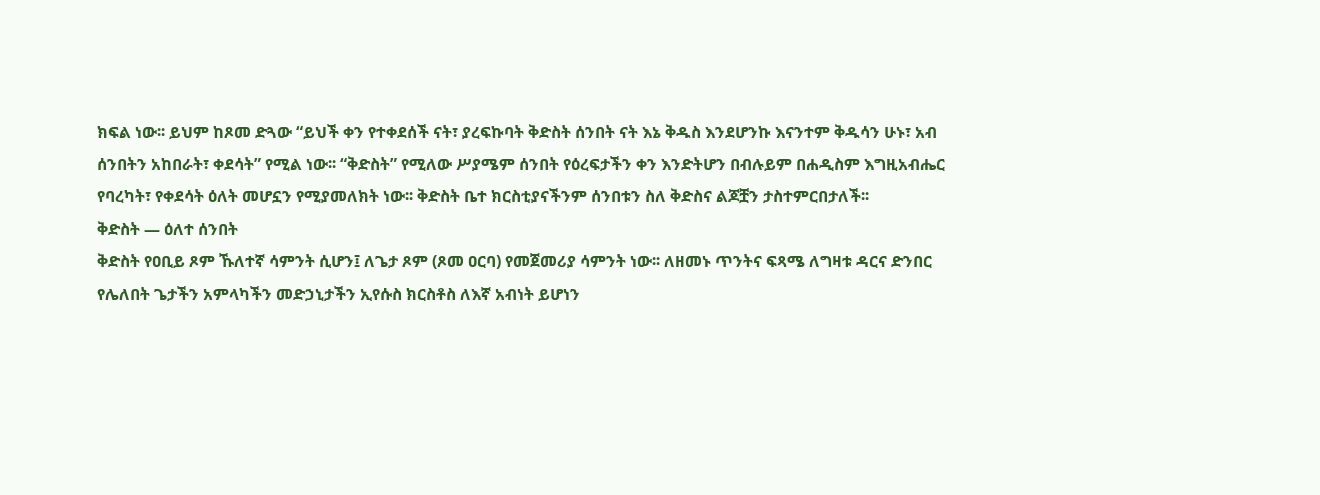ክፍል ነው፡፡ ይህም ከጾመ ድጓው “ይህች ቀን የተቀደሰች ናት፣ ያረፍኩባት ቅድስት ሰንበት ናት እኔ ቅዱስ እንደሆንኩ እናንተም ቅዱሳን ሁኑ፣ አብ ሰንበትን አከበራት፣ ቀደሳት” የሚል ነው፡፡ “ቅድስት” የሚለው ሥያሜም ሰንበት የዕረፍታችን ቀን እንድትሆን በብሉይም በሐዲስም እግዚአብሔር የባረካት፣ የቀደሳት ዕለት መሆኗን የሚያመለክት ነው፡፡ ቅድስት ቤተ ክርስቲያናችንም ሰንበቱን ስለ ቅድስና ልጆቿን ታስተምርበታለች፡፡
ቅድስት — ዕለተ ሰንበት
ቅድስት የዐቢይ ጾም ኹለተኛ ሳምንት ሲሆን፤ ለጌታ ጾም (ጾመ ዐርባ) የመጀመሪያ ሳምንት ነው፡፡ ለዘመኑ ጥንትና ፍጻሜ ለግዛቱ ዳርና ድንበር የሌለበት ጌታችን አምላካችን መድኃኒታችን ኢየሱስ ክርስቶስ ለእኛ አብነት ይሆነን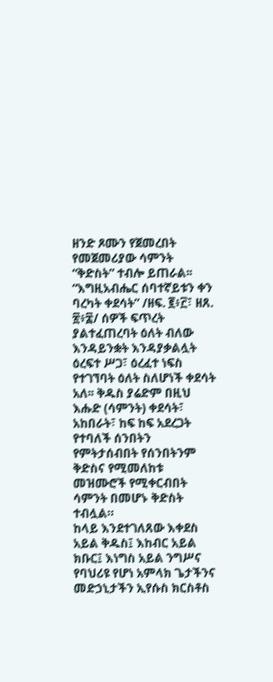ዘንድ ጾሙን የጀመረበት የመጀመሪያው ሳምንት “ቅድስት” ተብሎ ይጠራል፡፡ “እግዚአብሔር ሰባተኛይቱን ቀን ባረካት ቀደሳት” /ዘፍ. ፪፥፫፣ ዘጸ. ፳፥፰/ ሰዎች ፍጥረት ያልተፈጠረባት ዕለት ብለው እንዳይንቋት እንዳያቃልሏት ዕረፍተ ሥጋ፣ ዕረፈተ ነፍስ የተገኘባት ዕለት ስለሆነች ቀደሳት አለ፡፡ ቅዱስ ያሬድም በዚህ እሑድ (ሳምንት) ቀደሳት፣ አከበራት፣ ከፍ ከፍ አደረጋት የተባለች ሰንበትን የምትታሰብበት የሰንበትንም ቅድስና የሚመለከቱ መዝሙሮች የሚቀርብበት ሳምንት በመሆኑ ቅድስት ተብሏል።
ከላይ እንደተገለጸው እቀደስ አይል ቅዱስ፤ እከብር አይል ክቡር፤ እነግስ አይል ንግሥና የባህሪዩ የሆነ አምላክ ጌታችንና መድኃኒታችን ኢየሱስ ክርስቶስ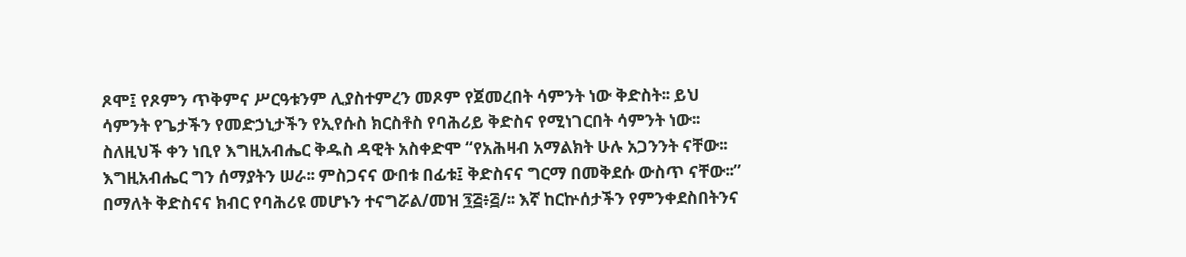ጾሞ፤ የጾምን ጥቅምና ሥርዓቱንም ሊያስተምረን መጾም የጀመረበት ሳምንት ነው ቅድስት፡፡ ይህ ሳምንት የጌታችን የመድኃኒታችን የኢየሱስ ክርስቶስ የባሕሪይ ቅድስና የሚነገርበት ሳምንት ነው፡፡ ስለዚህች ቀን ነቢየ እግዚአብሔር ቅዱስ ዳዊት አስቀድሞ “የአሕዛብ አማልክት ሁሉ አጋንንት ናቸው፡፡ እግዚአብሔር ግን ሰማያትን ሠራ፡፡ ምስጋናና ውበቱ በፊቱ፤ ቅድስናና ግርማ በመቅደሱ ውስጥ ናቸው፡፡” በማለት ቅድስናና ክብር የባሕሪዩ መሆኑን ተናግሯል/መዝ ፺፭፥፭/፡፡ እኛ ከርኵሰታችን የምንቀደስበትንና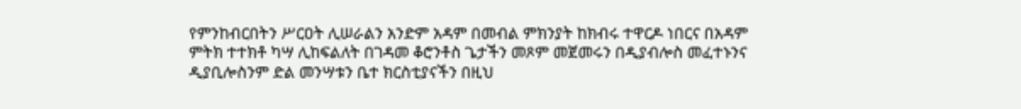የምንከብርበትን ሥርዐት ሊሠራልን አንድም አዳም በመብል ምክንያት ከክብሩ ተዋርዶ ነበርና በአዳም ምትክ ተተክቶ ካሣ ሊከፍልለት በገዳመ ቆሮንቶስ ጌታችን መጾም መጀመሩን በዲያብሎስ መፈተኑንና ዲያቢሎስንም ድል መንሣቱን ቤተ ክርስቲያናችን በዚህ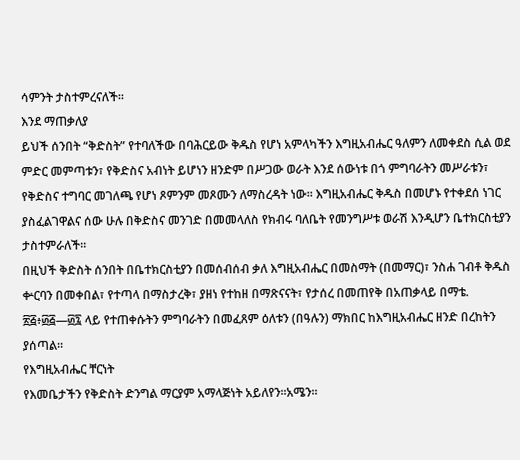ሳምንት ታስተምረናለች፡፡
እንደ ማጠቃለያ
ይህች ሰንበት “ቅድስት” የተባለችው በባሕርይው ቅዱስ የሆነ አምላካችን እግዚአብሔር ዓለምን ለመቀደስ ሲል ወደ ምድር መምጣቱን፣ የቅድስና አብነት ይሆነን ዘንድም በሥጋው ወራት እንደ ሰውነቱ በጎ ምግባራትን መሥራቱን፣ የቅድስና ተግባር መገለጫ የሆነ ጾምንም መጾሙን ለማስረዳት ነው፡፡ እግዚአብሔር ቅዱስ በመሆኑ የተቀደሰ ነገር ያስፈልገዋልና ሰው ሁሉ በቅድስና መንገድ በመመላለስ የክብሩ ባለቤት የመንግሥቱ ወራሽ እንዲሆን ቤተክርስቲያን ታስተምራለች፡፡
በዚህች ቅድስት ሰንበት በቤተክርስቲያን በመሰብሰብ ቃለ እግዚአብሔር በመስማት (በመማር)፣ ንስሐ ገብቶ ቅዱስ ቍርባን በመቀበል፣ የተጣላ በማስታረቅ፣ ያዘነ የተከዘ በማጽናናት፣ የታሰረ በመጠየቅ በአጠቃላይ በማቴ. ፳፭፥፴፭—፴፯ ላይ የተጠቀሱትን ምግባራትን በመፈጸም ዕለቱን (በዓሉን) ማክበር ከእግዚአብሔር ዘንድ በረከትን ያሰጣል፡፡
የእግዚአብሔር ቸርነት
የእመቤታችን የቅድስት ድንግል ማርያም አማላጅነት አይለየን፡፡አሜን፡፡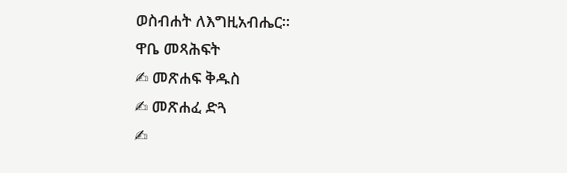ወስብሐት ለእግዚአብሔር፡፡
ዋቤ መጻሕፍት
✍ መጽሐፍ ቅዱስ
✍ መጽሐፈ ድጓ
✍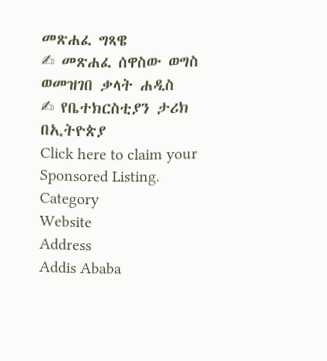መጽሐፈ ግጻዌ
✍ መጽሐፈ ሰዋስው ወግስ ወመዝገበ ቃላት ሐዲስ
✍ የቤተክርስቲያን ታሪክ በኢትዮጵያ
Click here to claim your Sponsored Listing.
Category
Website
Address
Addis Ababa